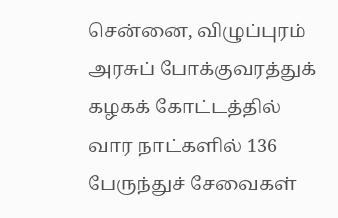சென்னை, விழுப்புரம் அரசுப் போக்குவரத்துக் கழகக் கோட்டத்தில் வார நாட்களில் 136 பேருந்துச் சேவைகள்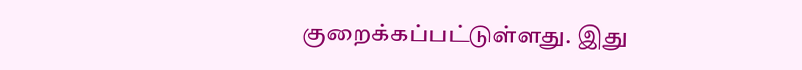குறைக்கப்பட்டுள்ளது. இது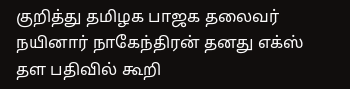குறித்து தமிழக பாஜக தலைவர் நயினார் நாகேந்திரன் தனது எக்ஸ் தள பதிவில் கூறி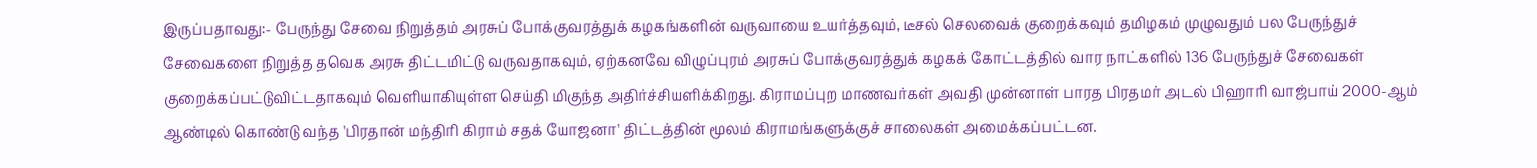இருப்பதாவது:- பேருந்து சேவை நிறுத்தம் அரசுப் போக்குவரத்துக் கழகங்களின் வருவாயை உயர்த்தவும், டீசல் செலவைக் குறைக்கவும் தமிழகம் முழுவதும் பல பேருந்துச் சேவைகளை நிறுத்த தவெக அரசு திட்டமிட்டு வருவதாகவும், ஏற்கனவே விழுப்புரம் அரசுப் போக்குவரத்துக் கழகக் கோட்டத்தில் வார நாட்களில் 136 பேருந்துச் சேவைகள் குறைக்கப்பட்டுவிட்டதாகவும் வெளியாகியுள்ள செய்தி மிகுந்த அதிர்ச்சியளிக்கிறது. கிராமப்புற மாணவர்கள் அவதி முன்னாள் பாரத பிரதமர் அடல் பிஹாரி வாஜ்பாய் 2000-ஆம் ஆண்டில் கொண்டு வந்த 'பிரதான் மந்திரி கிராம் சதக் யோஜனா' திட்டத்தின் மூலம் கிராமங்களுக்குச் சாலைகள் அமைக்கப்பட்டன.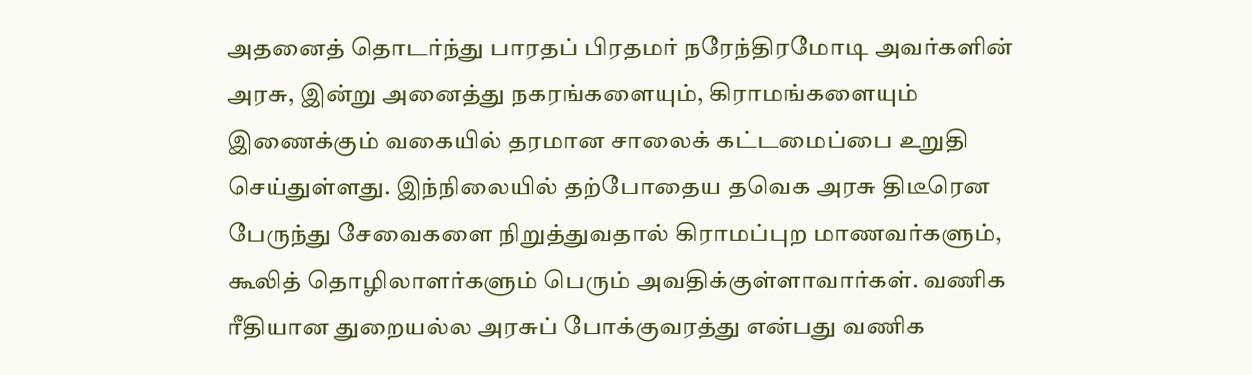அதனைத் தொடர்ந்து பாரதப் பிரதமர் நரேந்திரமோடி அவர்களின் அரசு, இன்று அனைத்து நகரங்களையும், கிராமங்களையும் இணைக்கும் வகையில் தரமான சாலைக் கட்டமைப்பை உறுதி செய்துள்ளது. இந்நிலையில் தற்போதைய தவெக அரசு திடீரென பேருந்து சேவைகளை நிறுத்துவதால் கிராமப்புற மாணவர்களும், கூலித் தொழிலாளர்களும் பெரும் அவதிக்குள்ளாவார்கள். வணிக ரீதியான துறையல்ல அரசுப் போக்குவரத்து என்பது வணிக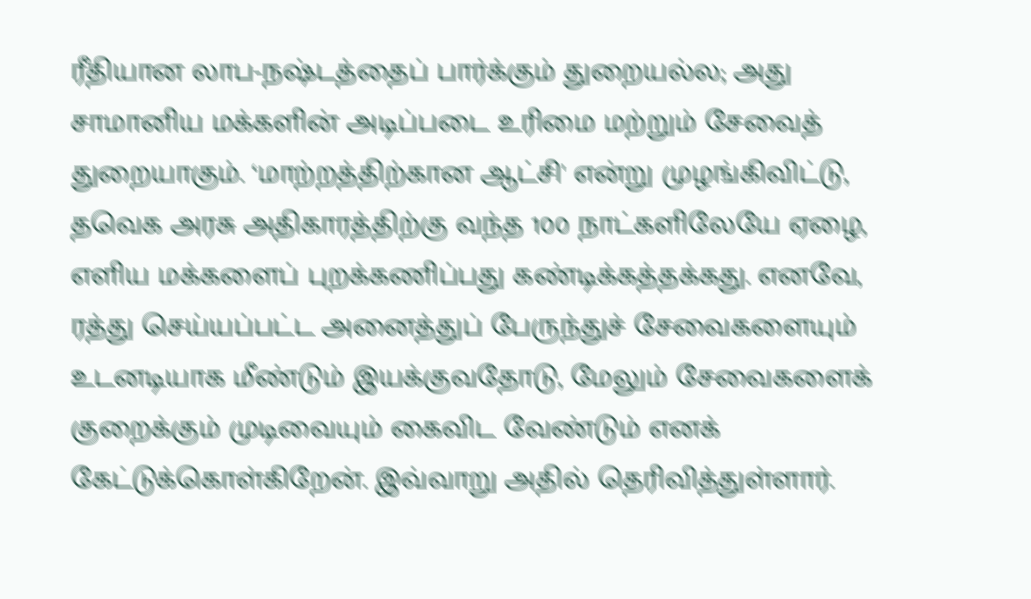ரீதியான லாப-நஷ்டத்தைப் பார்க்கும் துறையல்ல; அது சாமானிய மக்களின் அடிப்படை உரிமை மற்றும் சேவைத் துறையாகும். ‘மாற்றத்திற்கான ஆட்சி' என்று முழங்கிவிட்டு, தவெக அரசு அதிகாரத்திற்கு வந்த 100 நாட்களிலேயே ஏழை, எளிய மக்களைப் புறக்கணிப்பது கண்டிக்கத்தக்கது. எனவே, ரத்து செய்யப்பட்ட அனைத்துப் பேருந்துச் சேவைகளையும் உடனடியாக மீண்டும் இயக்குவதோடு, மேலும் சேவைகளைக் குறைக்கும் முடிவையும் கைவிட வேண்டும் எனக் கேட்டுக்கொள்கிறேன். இவ்வாறு அதில் தெரிவித்துள்ளார்.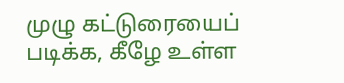முழு கட்டுரையைப் படிக்க, கீழே உள்ள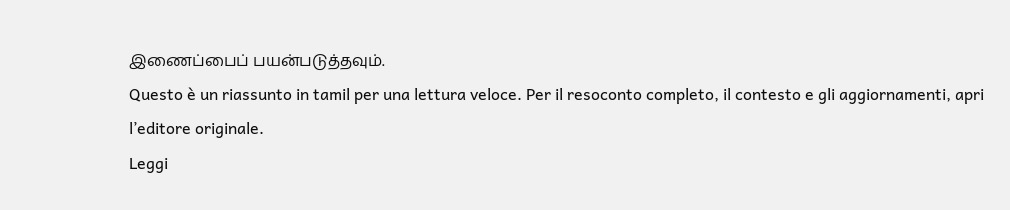இணைப்பைப் பயன்படுத்தவும்.
Questo è un riassunto in tamil per una lettura veloce. Per il resoconto completo, il contesto e gli aggiornamenti, apri l’editore originale.
Leggi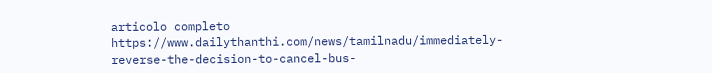articolo completo
https://www.dailythanthi.com/news/tamilnadu/immediately-reverse-the-decision-to-cancel-bus-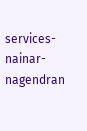services-nainar-nagendran